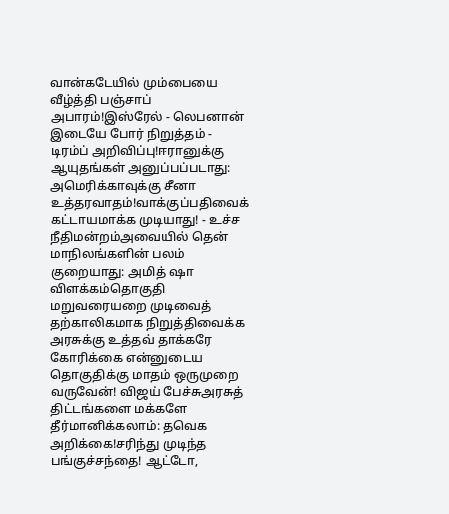வான்கடேயில் மும்பையை வீழ்த்தி பஞ்சாப் அபாரம்!இஸ்ரேல் - லெபனான் இடையே போர் நிறுத்தம் - டிரம்ப் அறிவிப்பு!ஈரானுக்கு ஆயுதங்கள் அனுப்பப்படாது: அமெரிக்காவுக்கு சீனா உத்தரவாதம்!வாக்குப்பதிவைக் கட்டாயமாக்க முடியாது! - உச்ச நீதிமன்றம்அவையில் தென் மாநிலங்களின் பலம் குறையாது: அமித் ஷா விளக்கம்தொகுதி மறுவரையறை முடிவைத் தற்காலிகமாக நிறுத்திவைக்க அரசுக்கு உத்தவ் தாக்கரே கோரிக்கை என்னுடைய தொகுதிக்கு மாதம் ஒருமுறை வருவேன்! விஜய் பேச்சுஅரசுத் திட்டங்களை மக்களே தீர்மானிக்கலாம்: தவெக அறிக்கை!சரிந்து முடிந்த பங்குச்சந்தை! ஆட்டோ,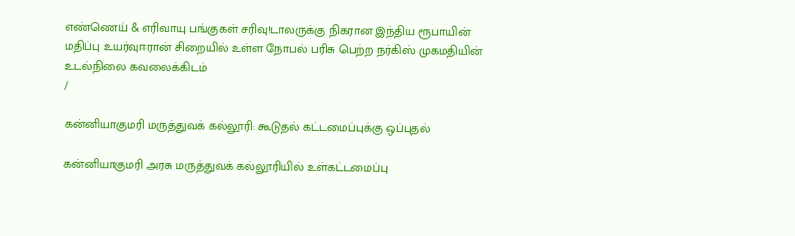எண்ணெய் & எரிவாயு பங்குகள் சரிவு!டாலருக்கு நிகரான இந்திய ரூபாயின் மதிப்பு உயர்வுஈரான் சிறையில் உள்ள நோபல் பரிசு பெற்ற நர்கிஸ் முகமதியின் உடல்நிலை கவலைக்கிடம்
/

கன்னியாகுமரி மருத்துவக் கல்லூரி: கூடுதல் கட்டமைப்புக்கு ஒப்புதல்

கன்னியாகுமரி அரசு மருத்துவக் கல்லூரியில் உள்கட்டமைப்பு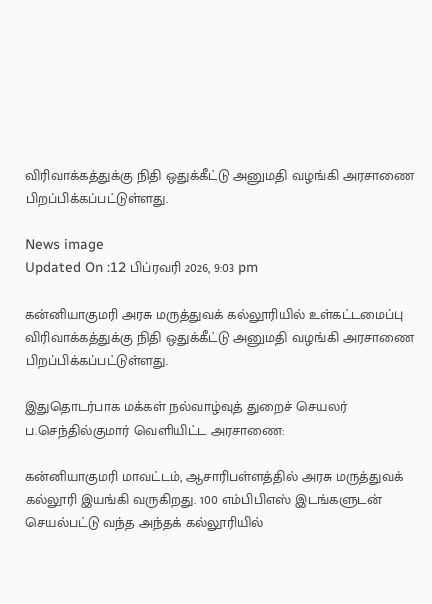விரிவாக்கத்துக்கு நிதி ஒதுக்கீட்டு அனுமதி வழங்கி அரசாணை பிறப்பிக்கப்பட்டுள்ளது.

News image
Updated On :12 பிப்ரவரி 2026, 9:03 pm

கன்னியாகுமரி அரசு மருத்துவக் கல்லூரியில் உள்கட்டமைப்பு விரிவாக்கத்துக்கு நிதி ஒதுக்கீட்டு அனுமதி வழங்கி அரசாணை பிறப்பிக்கப்பட்டுள்ளது.

இதுதொடர்பாக மக்கள் நல்வாழ்வுத் துறைச் செயலர் ப.செந்தில்குமார் வெளியிட்ட அரசாணை:

கன்னியாகுமரி மாவட்டம், ஆசாரிபள்ளத்தில் அரசு மருத்துவக் கல்லூரி இயங்கி வருகிறது. 100 எம்பிபிஎஸ் இடங்களுடன் செயல்பட்டு வந்த அந்தக் கல்லூரியில்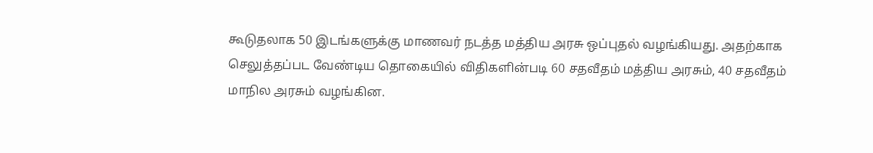கூடுதலாக 50 இடங்களுக்கு மாணவர் நடத்த மத்திய அரசு ஒப்புதல் வழங்கியது. அதற்காக செலுத்தப்பட வேண்டிய தொகையில் விதிகளின்படி 60 சதவீதம் மத்திய அரசும், 40 சதவீதம் மாநில அரசும் வழங்கின.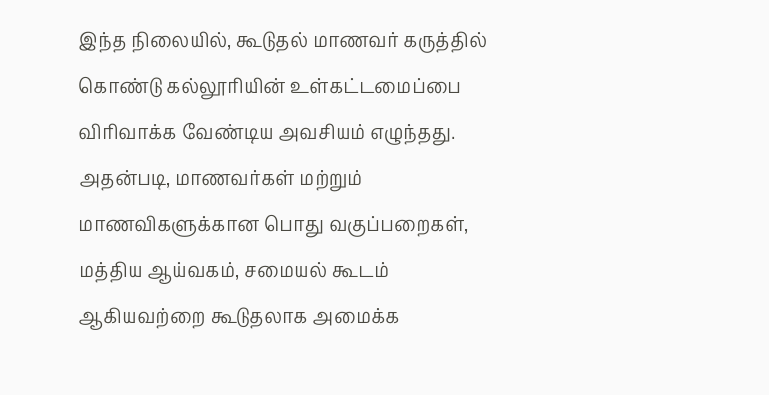இந்த நிலையில், கூடுதல் மாணவர் கருத்தில் கொண்டு கல்லூரியின் உள்கட்டமைப்பை விரிவாக்க வேண்டிய அவசியம் எழுந்தது. அதன்படி, மாணவர்கள் மற்றும் மாணவிகளுக்கான பொது வகுப்பறைகள், மத்திய ஆய்வகம், சமையல் கூடம் ஆகியவற்றை கூடுதலாக அமைக்க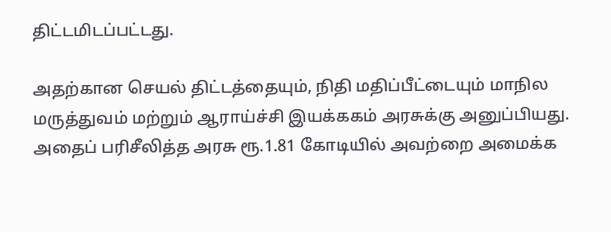திட்டமிடப்பட்டது.

அதற்கான செயல் திட்டத்தையும், நிதி மதிப்பீட்டையும் மாநில மருத்துவம் மற்றும் ஆராய்ச்சி இயக்ககம் அரசுக்கு அனுப்பியது. அதைப் பரிசீலித்த அரசு ரூ.1.81 கோடியில் அவற்றை அமைக்க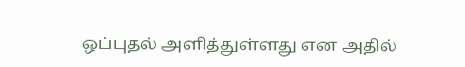ஒப்புதல் அளித்துள்ளது என அதில்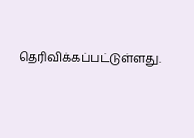தெரிவிக்கப்பட்டுள்ளது.